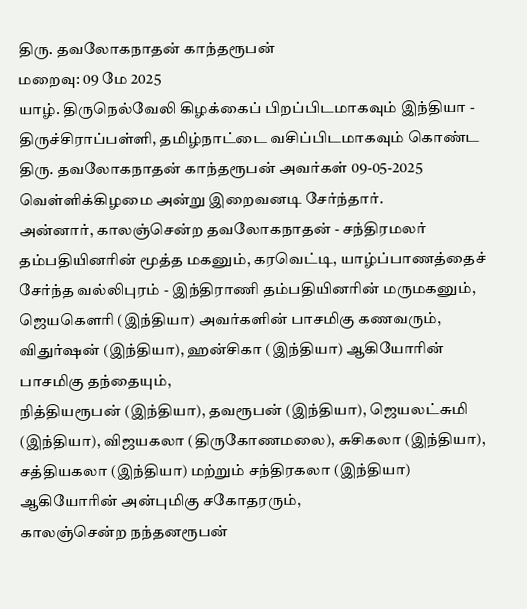திரு. தவலோகநாதன் காந்தரூபன்
மறைவு: 09 மே 2025
யாழ். திருநெல்வேலி கிழக்கைப் பிறப்பிடமாகவும் இந்தியா - திருச்சிராப்பள்ளி, தமிழ்நாட்டை வசிப்பிடமாகவும் கொண்ட திரு. தவலோகநாதன் காந்தரூபன் அவர்கள் 09-05-2025 வெள்ளிக்கிழமை அன்று இறைவனடி சேர்ந்தார்.
அன்னார், காலஞ்சென்ற தவலோகநாதன் - சந்திரமலர் தம்பதியினரின் மூத்த மகனும், கரவெட்டி, யாழ்ப்பாணத்தைச் சேர்ந்த வல்லிபுரம் - இந்திராணி தம்பதியினரின் மருமகனும்,
ஜெயகெளரி (இந்தியா) அவர்களின் பாசமிகு கணவரும், விதுர்ஷன் (இந்தியா), ஹன்சிகா (இந்தியா) ஆகியோரின் பாசமிகு தந்தையும்,
நித்தியரூபன் (இந்தியா), தவரூபன் (இந்தியா), ஜெயலட்சுமி (இந்தியா), விஜயகலா (திருகோணமலை), சுசிகலா (இந்தியா), சத்தியகலா (இந்தியா) மற்றும் சந்திரகலா (இந்தியா) ஆகியோரின் அன்புமிகு சகோதரரும்,
காலஞ்சென்ற நந்தனரூபன்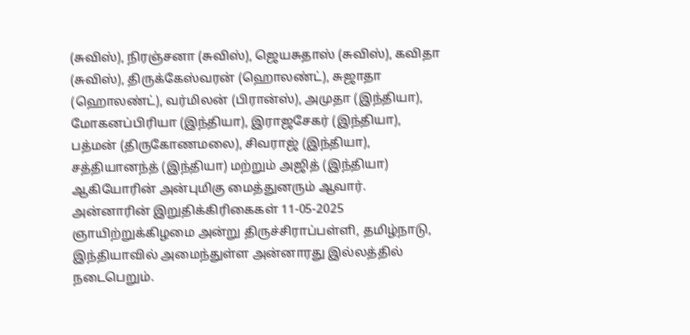(சுவிஸ்), நிரஞ்சனா (சுவிஸ்), ஜெயசுதாஸ் (சுவிஸ்), கவிதா (சுவிஸ்), திருக்கேஸ்வரன் (ஹொலண்ட்), சுஜாதா (ஹொலண்ட்), வர்மிலன் (பிரான்ஸ்), அமுதா (இந்தியா), மோகனப்பிரியா (இந்தியா), இராஜசேகர் (இந்தியா), பத்மன் (திருகோணமலை), சிவராஜ் (இந்தியா), சத்தியானந்த் (இந்தியா) மற்றும் அஜித் (இந்தியா) ஆகியோரின் அன்புமிகு மைத்துனரும் ஆவார்.
அன்னாரின் இறுதிக்கிரிகைகள் 11-05-2025 ஞாயிற்றுக்கிழமை அன்று திருச்சிராப்பள்ளி, தமிழ்நாடு, இந்தியாவில் அமைந்துள்ள அன்னாரது இல்லத்தில் நடைபெறும்.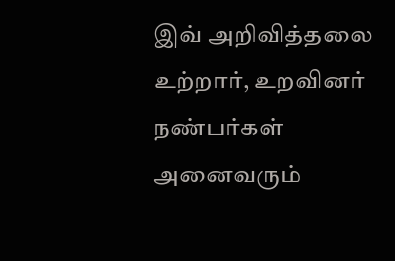இவ் அறிவித்தலை உற்றார், உறவினர் நண்பர்கள் அனைவரும்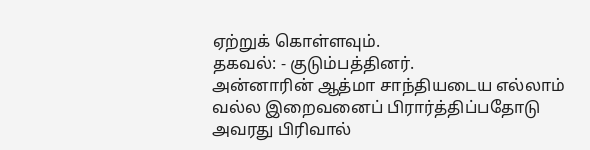ஏற்றுக் கொள்ளவும்.
தகவல்: - குடும்பத்தினர்.
அன்னாரின் ஆத்மா சாந்தியடைய எல்லாம் வல்ல இறைவனைப் பிரார்த்திப்பதோடு அவரது பிரிவால்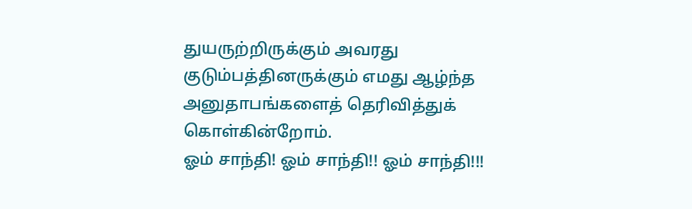துயருற்றிருக்கும் அவரது குடும்பத்தினருக்கும் எமது ஆழ்ந்த அனுதாபங்களைத் தெரிவித்துக் கொள்கின்றோம்.
ஓம் சாந்தி! ஓம் சாந்தி!! ஓம் சாந்தி!!!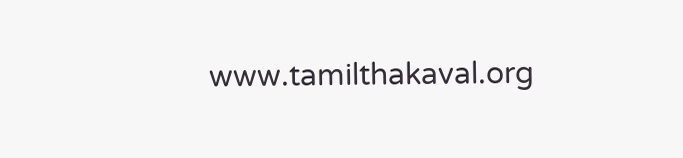www.tamilthakaval.org